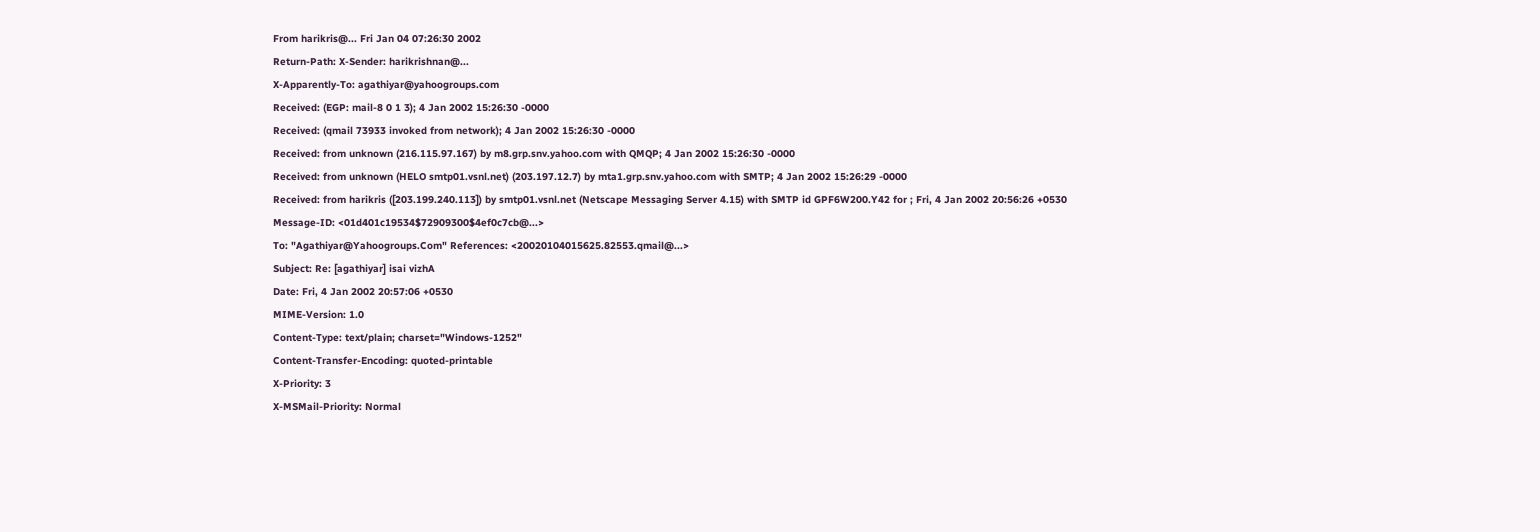From harikris@... Fri Jan 04 07:26:30 2002
Return-Path: X-Sender: harikrishnan@...
X-Apparently-To: agathiyar@yahoogroups.com
Received: (EGP: mail-8 0 1 3); 4 Jan 2002 15:26:30 -0000
Received: (qmail 73933 invoked from network); 4 Jan 2002 15:26:30 -0000
Received: from unknown (216.115.97.167) by m8.grp.snv.yahoo.com with QMQP; 4 Jan 2002 15:26:30 -0000
Received: from unknown (HELO smtp01.vsnl.net) (203.197.12.7) by mta1.grp.snv.yahoo.com with SMTP; 4 Jan 2002 15:26:29 -0000
Received: from harikris ([203.199.240.113]) by smtp01.vsnl.net (Netscape Messaging Server 4.15) with SMTP id GPF6W200.Y42 for ; Fri, 4 Jan 2002 20:56:26 +0530
Message-ID: <01d401c19534$72909300$4ef0c7cb@...>
To: "Agathiyar@Yahoogroups.Com" References: <20020104015625.82553.qmail@...>
Subject: Re: [agathiyar] isai vizhA
Date: Fri, 4 Jan 2002 20:57:06 +0530
MIME-Version: 1.0
Content-Type: text/plain; charset="Windows-1252"
Content-Transfer-Encoding: quoted-printable
X-Priority: 3
X-MSMail-Priority: Normal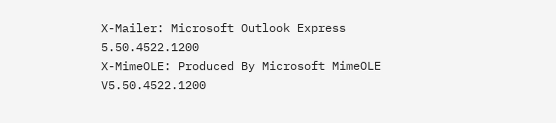X-Mailer: Microsoft Outlook Express 5.50.4522.1200
X-MimeOLE: Produced By Microsoft MimeOLE V5.50.4522.1200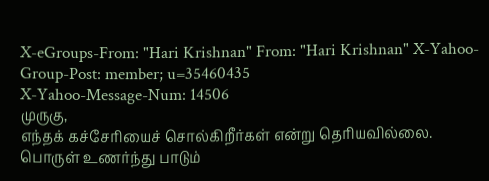X-eGroups-From: "Hari Krishnan" From: "Hari Krishnan" X-Yahoo-Group-Post: member; u=35460435
X-Yahoo-Message-Num: 14506
முருகு,
எந்தக் கச்சேரியைச் சொல்கிறீர்கள் என்று தெரியவில்லை. பொருள் உணர்ந்து பாடும்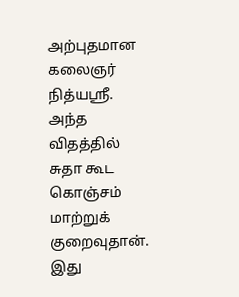அற்புதமான கலைஞர் நித்யஸ்ரீ. அந்த விதத்தில் சுதா கூட கொஞ்சம் மாற்றுக் குறைவுதான்.
இது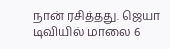நான் ரசித்தது. ஜெயா டிவியில் மாலை 6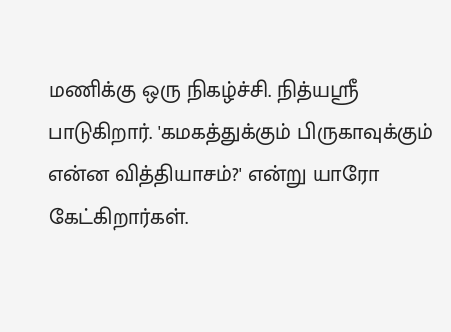மணிக்கு ஒரு நிகழ்ச்சி. நித்யஸ்ரீ பாடுகிறார். 'கமகத்துக்கும் பிருகாவுக்கும் என்ன வித்தியாசம்?' என்று யாரோ கேட்கிறார்கள்.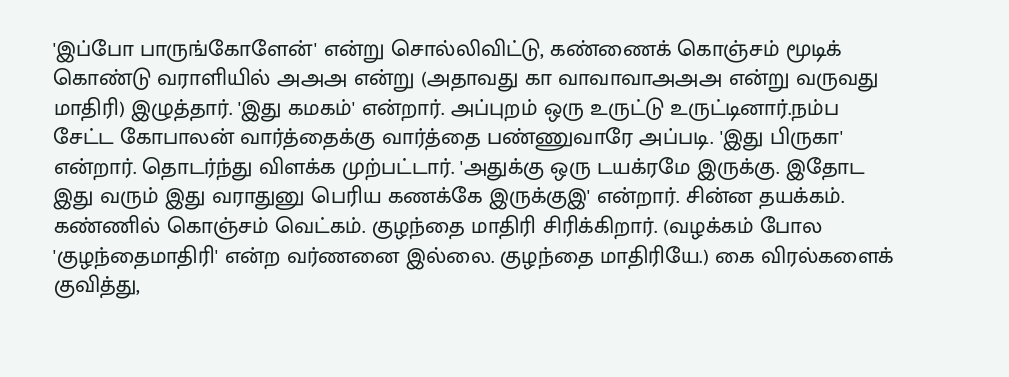'இப்போ பாருங்கோளேன்' என்று சொல்லிவிட்டு, கண்ணைக் கொஞ்சம் மூடிக் கொண்டு வராளியில் அஅஅ என்று (அதாவது கா வாவாவாஅஅஅ என்று வருவது மாதிரி) இழுத்தார். 'இது கமகம்' என்றார். அப்புறம் ஒரு உருட்டு உருட்டினார்.நம்ப சேட்ட கோபாலன் வார்த்தைக்கு வார்த்தை பண்ணுவாரே அப்படி. 'இது பிருகா' என்றார். தொடர்ந்து விளக்க முற்பட்டார். 'அதுக்கு ஒரு டயக்ரமே இருக்கு. இதோட இது வரும் இது வராதுனு பெரிய கணக்கே இருக்குஇ' என்றார். சின்ன தயக்கம். கண்ணில் கொஞ்சம் வெட்கம். குழந்தை மாதிரி சிரிக்கிறார். (வழக்கம் போல 'குழந்தைமாதிரி' என்ற வர்ணனை இல்லை. குழந்தை மாதிரியே.) கை விரல்களைக் குவித்து,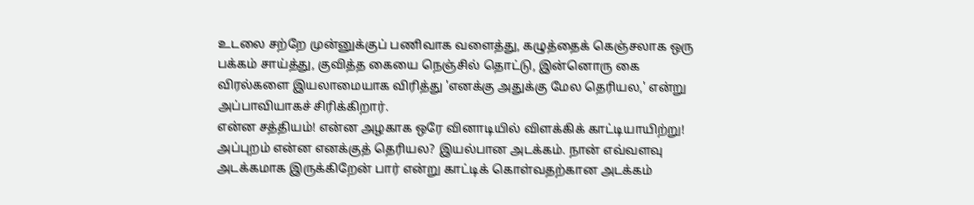உடலை சற்றே முன்னுக்குப் பணிவாக வளைத்து, கழுத்தைக் கெஞ்சலாக ஒரு பக்கம் சாய்த்து, குவித்த கையை நெஞ்சில் தொட்டு, இன்னொரு கை விரல்களை இயலாமையாக விரித்து 'எனக்கு அதுக்கு மேல தெரியல,' என்று அப்பாவியாகச் சிரிக்கிறார்.
என்ன சத்தியம்! என்ன அழகாக ஒரே வினாடியில் விளக்கிக் காட்டியாயிற்று! அப்புறம் என்ன எனக்குத் தெரியல? இயல்பான அடக்கம். நான் எவ்வளவு அடக்கமாக இருக்கிறேன் பார் என்று காட்டிக் கொள்வதற்கான அடக்கம்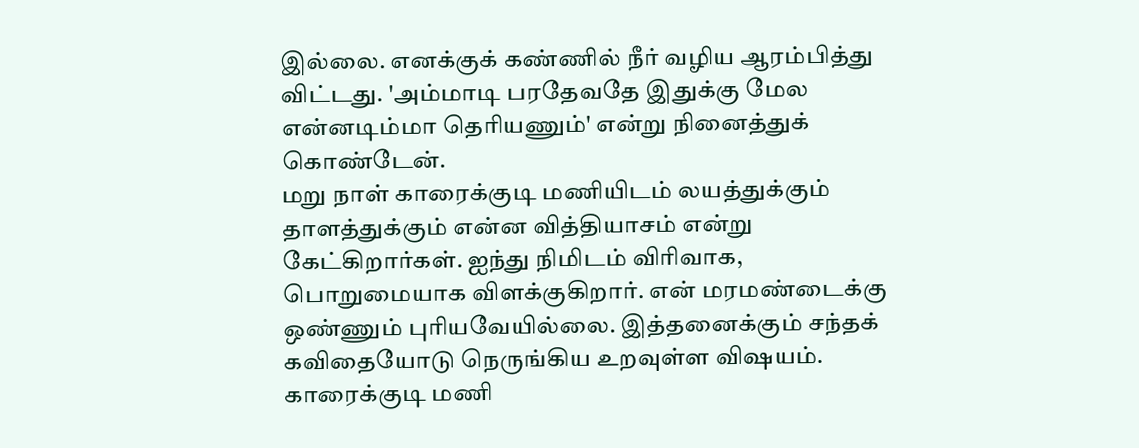இல்லை. எனக்குக் கண்ணில் நீர் வழிய ஆரம்பித்து விட்டது. 'அம்மாடி பரதேவதே இதுக்கு மேல என்னடிம்மா தெரியணும்' என்று நினைத்துக் கொண்டேன்.
மறு நாள் காரைக்குடி மணியிடம் லயத்துக்கும் தாளத்துக்கும் என்ன வித்தியாசம் என்று கேட்கிறார்கள். ஐந்து நிமிடம் விரிவாக, பொறுமையாக விளக்குகிறார். என் மரமண்டைக்கு ஒண்ணும் புரியவேயில்லை. இத்தனைக்கும் சந்தக் கவிதையோடு நெருங்கிய உறவுள்ள விஷயம்.
காரைக்குடி மணி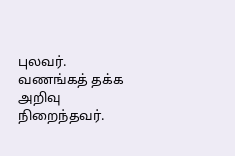புலவர். வணங்கத் தக்க அறிவு நிறைந்தவர்.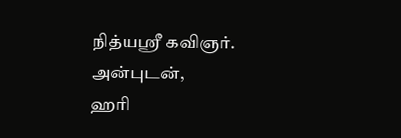நித்யஸ்ரீ கவிஞர்.
அன்புடன்,
ஹரி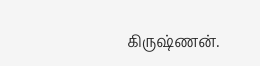கிருஷ்ணன்.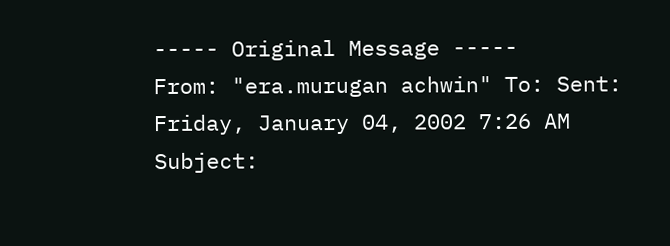----- Original Message -----
From: "era.murugan achwin" To: Sent: Friday, January 04, 2002 7:26 AM
Subject: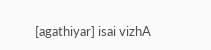[agathiyar] isai vizhA